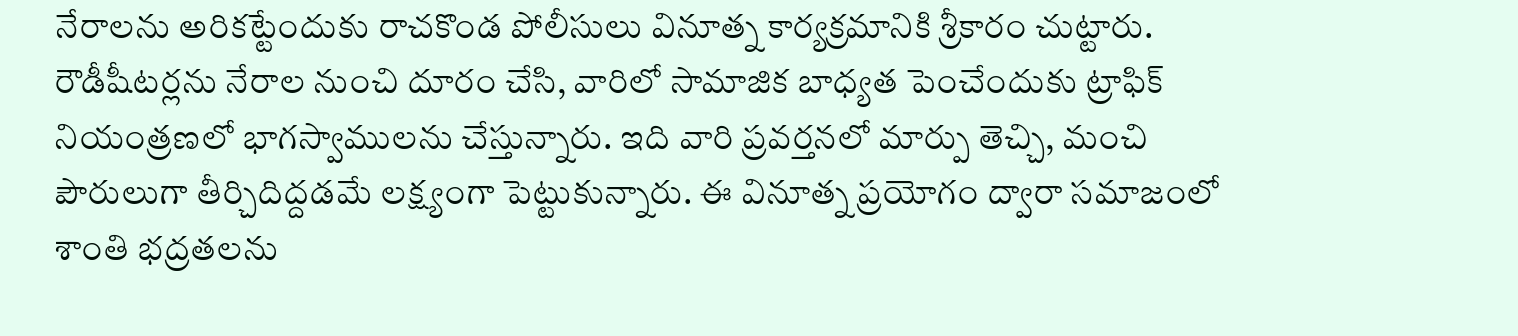నేరాలను అరికట్టేందుకు రాచకొండ పోలీసులు వినూత్న కార్యక్రమానికి శ్రీకారం చుట్టారు. రౌడీషీటర్లను నేరాల నుంచి దూరం చేసి, వారిలో సామాజిక బాధ్యత పెంచేందుకు ట్రాఫిక్ నియంత్రణలో భాగస్వాములను చేస్తున్నారు. ఇది వారి ప్రవర్తనలో మార్పు తెచ్చి, మంచి పౌరులుగా తీర్చిదిద్దడమే లక్ష్యంగా పెట్టుకున్నారు. ఈ వినూత్న ప్రయోగం ద్వారా సమాజంలో శాంతి భద్రతలను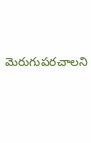మెరుగుపరచాలని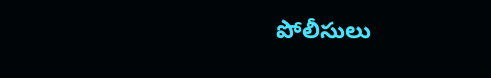పోలీసులు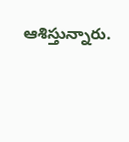ఆశిస్తున్నారు.